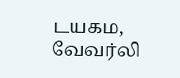டயகம, வேவர்லி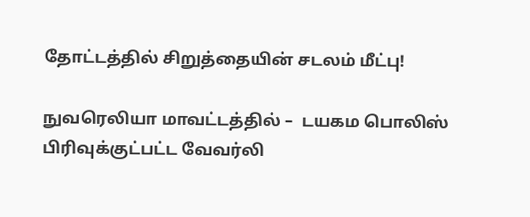தோட்டத்தில் சிறுத்தையின் சடலம் மீட்பு!

நுவரெலியா மாவட்டத்தில் –  டயகம பொலிஸ் பிரிவுக்குட்பட்ட வேவர்லி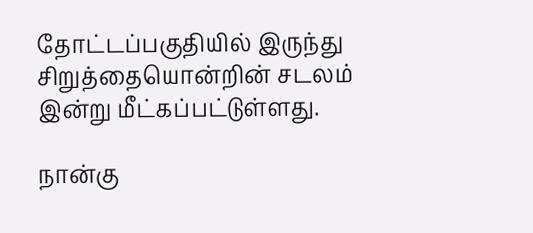தோட்டப்பகுதியில் இருந்து சிறுத்தையொன்றின் சடலம் இன்று மீட்கப்பட்டுள்ளது.

நான்கு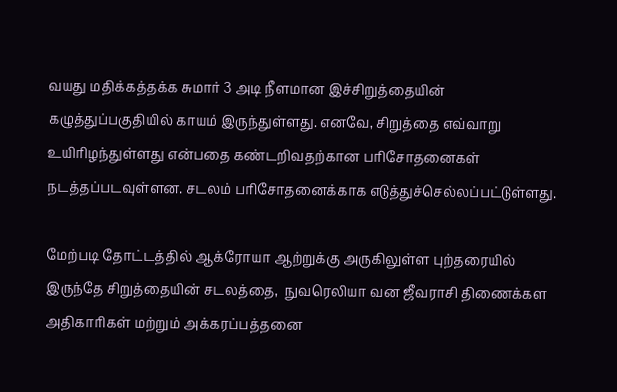வயது மதிக்கத்தக்க சுமார் 3 அடி நீளமான இச்சிறுத்தையின் கழுத்துப்பகுதியில் காயம் இருந்துள்ளது. எனவே, சிறுத்தை எவ்வாறு உயிரிழந்துள்ளது என்பதை கண்டறிவதற்கான பரிசோதனைகள் நடத்தப்படவுள்ளன. சடலம் பரிசோதனைக்காக எடுத்துச்செல்லப்பட்டுள்ளது.

மேற்படி தோட்டத்தில் ஆக்ரோயா ஆற்றுக்கு அருகிலுள்ள புற்தரையில் இருந்தே சிறுத்தையின் சடலத்தை,  நுவரெலியா வன ஜீவராசி திணைக்கள அதிகாரிகள் மற்றும் அக்கரப்பத்தனை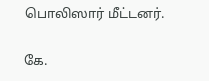பொலிஸார் மீட்டனர்.

கே.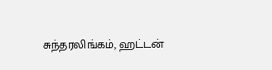சுந்தரலிங்கம், ஹட்டன்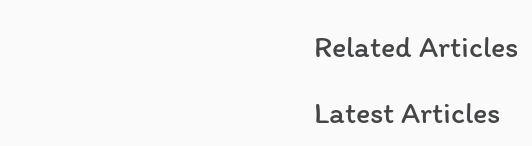Related Articles

Latest Articles